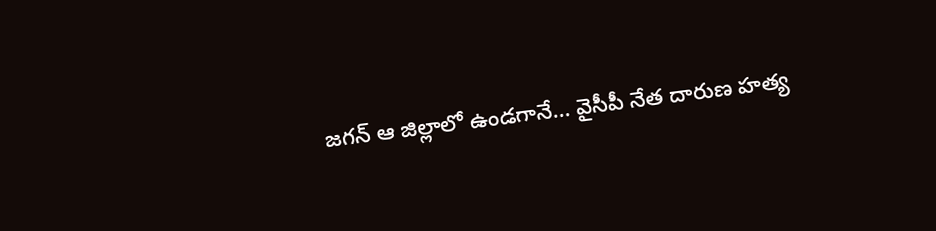జగన్ ఆ జిల్లాలో ఉండగానే... వైసీపీ నేత దారుణ హత్య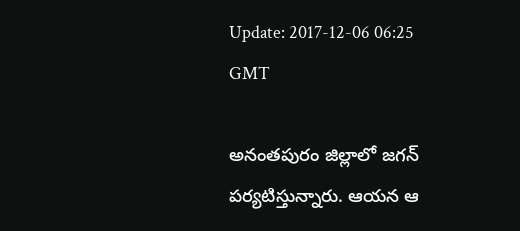Update: 2017-12-06 06:25 GMT

అనంతపురం జిల్లాలో జగన్ పర్యటిస్తున్నారు. ఆయన ఆ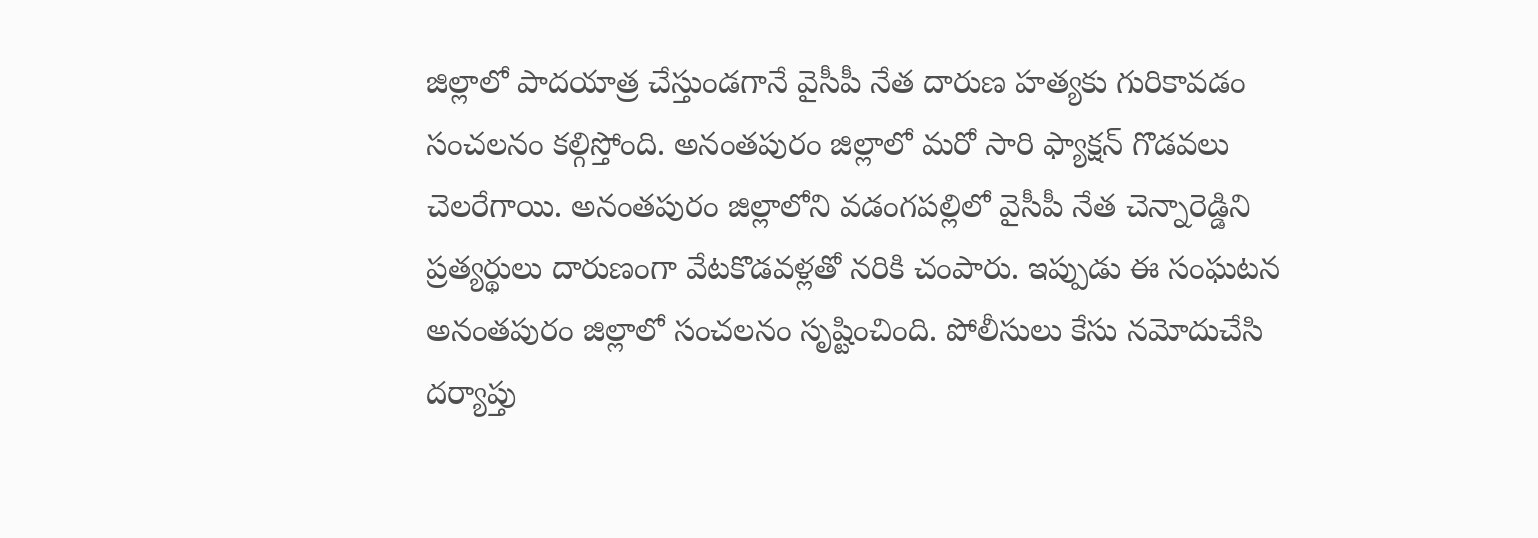జిల్లాలో పాదయాత్ర చేస్తుండగానే వైసీపీ నేత దారుణ హత్యకు గురికావడం సంచలనం కల్గిస్తోంది. అనంతపురం జిల్లాలో మరో సారి ఫ్యాక్షన్ గొడవలు చెలరేగాయి. అనంతపురం జిల్లాలోని వడంగపల్లిలో వైసీపీ నేత చెన్నారెడ్డిని ప్రత్యర్థులు దారుణంగా వేటకొడవళ్లతో నరికి చంపారు. ఇప్పుడు ఈ సంఘటన అనంతపురం జిల్లాలో సంచలనం సృష్టించింది. పోలీసులు కేసు నమోదుచేసి దర్యాప్తు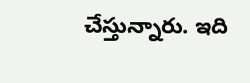చేస్తున్నారు. ఇది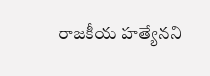రాజకీయ హత్యేనని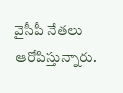వైసీపీ నేతలు ఆరోపిస్తున్నారు.